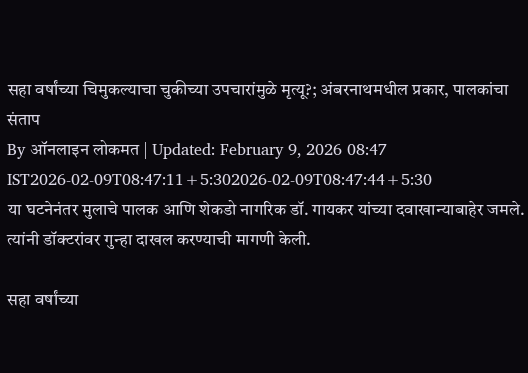सहा वर्षांच्या चिमुकल्याचा चुकीच्या उपचारांमुळे मृत्यू?; अंबरनाथमधील प्रकार, पालकांचा संताप
By ऑनलाइन लोकमत | Updated: February 9, 2026 08:47 IST2026-02-09T08:47:11+5:302026-02-09T08:47:44+5:30
या घटनेनंतर मुलाचे पालक आणि शेकडो नागरिक डॉ. गायकर यांच्या दवाखान्याबाहेर जमले. त्यांनी डॉक्टरांवर गुन्हा दाखल करण्याची मागणी केली.

सहा वर्षांच्या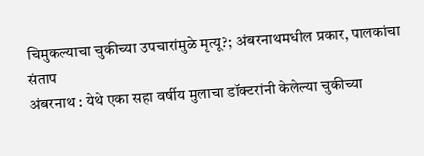चिमुकल्याचा चुकीच्या उपचारांमुळे मृत्यू?; अंबरनाथमधील प्रकार, पालकांचा संताप
अंबरनाथ : येथे एका सहा वर्षीय मुलाचा डॉक्टरांनी केलेल्या चुकीच्या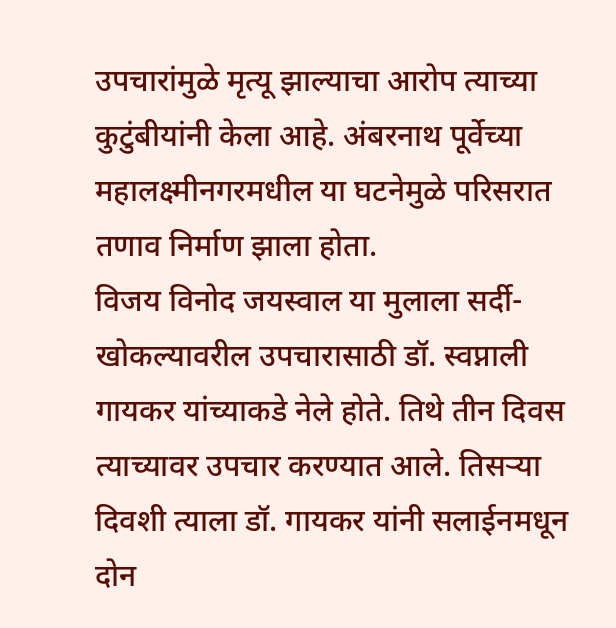उपचारांमुळे मृत्यू झाल्याचा आरोप त्याच्या कुटुंबीयांनी केला आहे. अंबरनाथ पूर्वेच्या महालक्ष्मीनगरमधील या घटनेमुळे परिसरात तणाव निर्माण झाला होता.
विजय विनोद जयस्वाल या मुलाला सर्दी- खोकल्यावरील उपचारासाठी डॉ. स्वप्नाली गायकर यांच्याकडे नेले होते. तिथे तीन दिवस त्याच्यावर उपचार करण्यात आले. तिसऱ्या दिवशी त्याला डॉ. गायकर यांनी सलाईनमधून दोन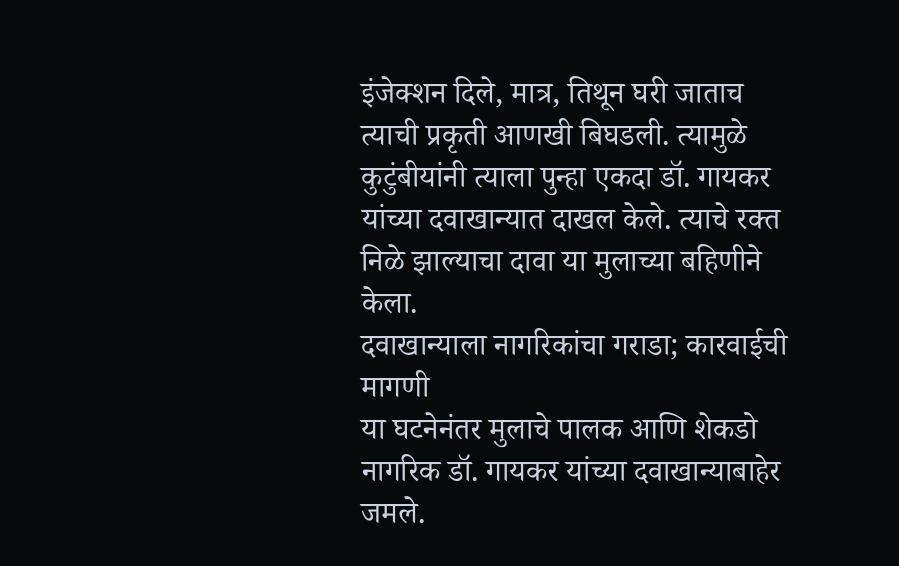इंजेक्शन दिले, मात्र, तिथून घरी जाताच त्याची प्रकृती आणखी बिघडली. त्यामुळे कुटुंबीयांनी त्याला पुन्हा एकदा डॉ. गायकर यांच्या दवाखान्यात दाखल केले. त्याचे रक्त निळे झाल्याचा दावा या मुलाच्या बहिणीने केला.
दवाखान्याला नागरिकांचा गराडा; कारवाईची मागणी
या घटनेनंतर मुलाचे पालक आणि शेकडो नागरिक डॉ. गायकर यांच्या दवाखान्याबाहेर जमले.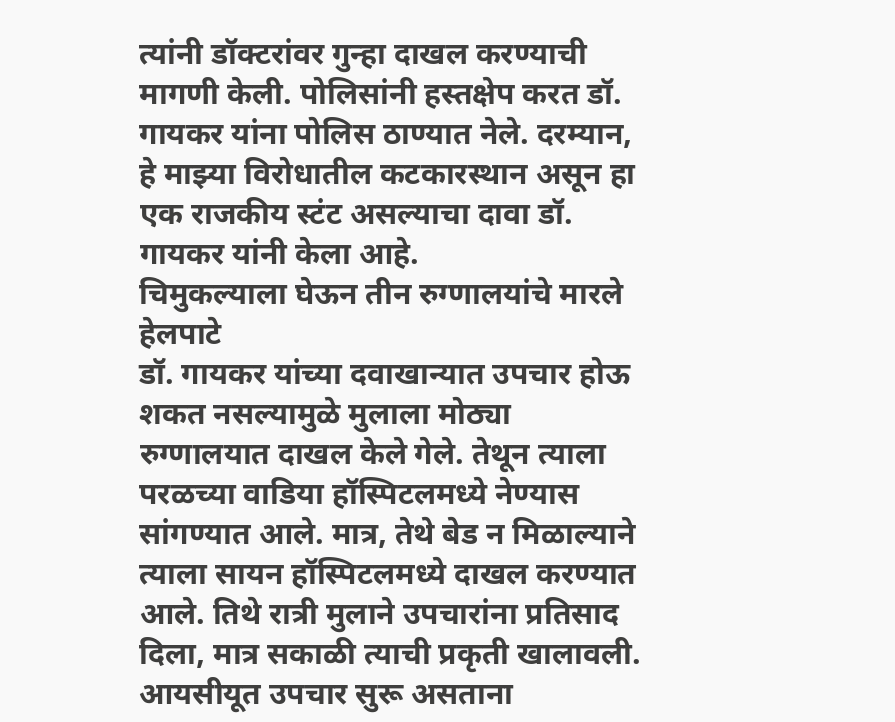त्यांनी डॉक्टरांवर गुन्हा दाखल करण्याची मागणी केली. पोलिसांनी हस्तक्षेप करत डॉ. गायकर यांना पोलिस ठाण्यात नेले. दरम्यान, हे माझ्या विरोधातील कटकारस्थान असून हा एक राजकीय स्टंट असल्याचा दावा डॉ. गायकर यांनी केला आहे.
चिमुकल्याला घेऊन तीन रुग्णालयांचे मारले हेलपाटे
डॉ. गायकर यांच्या दवाखान्यात उपचार होऊ शकत नसल्यामुळे मुलाला मोठ्या रुग्णालयात दाखल केले गेले. तेथून त्याला परळच्या वाडिया हॉस्पिटलमध्ये नेण्यास सांगण्यात आले. मात्र, तेथे बेड न मिळाल्याने त्याला सायन हॉस्पिटलमध्ये दाखल करण्यात आले. तिथे रात्री मुलाने उपचारांना प्रतिसाद दिला, मात्र सकाळी त्याची प्रकृती खालावली. आयसीयूत उपचार सुरू असताना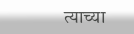त्याच्या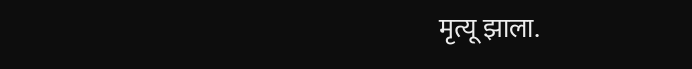मृत्यू झाला.